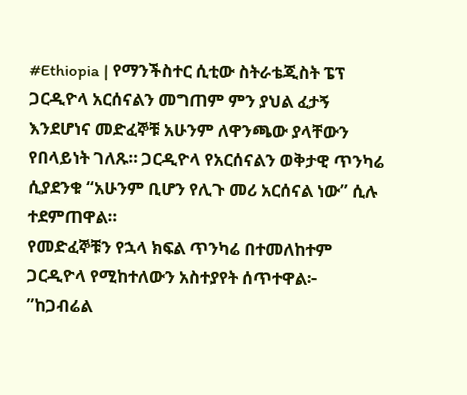#Ethiopia | የማንችስተር ሲቲው ስትራቴጂስት ፔፕ ጋርዲዮላ አርሰናልን መግጠም ምን ያህል ፈታኝ እንደሆነና መድፈኞቹ አሁንም ለዋንጫው ያላቸውን የበላይነት ገለጹ። ጋርዲዮላ የአርሰናልን ወቅታዊ ጥንካሬ ሲያደንቁ “አሁንም ቢሆን የሊጉ መሪ አርሰናል ነው” ሲሉ ተደምጠዋል።
የመድፈኞቹን የኋላ ክፍል ጥንካሬ በተመለከተም ጋርዲዮላ የሚከተለውን አስተያየት ሰጥተዋል፦
”ከጋብሬል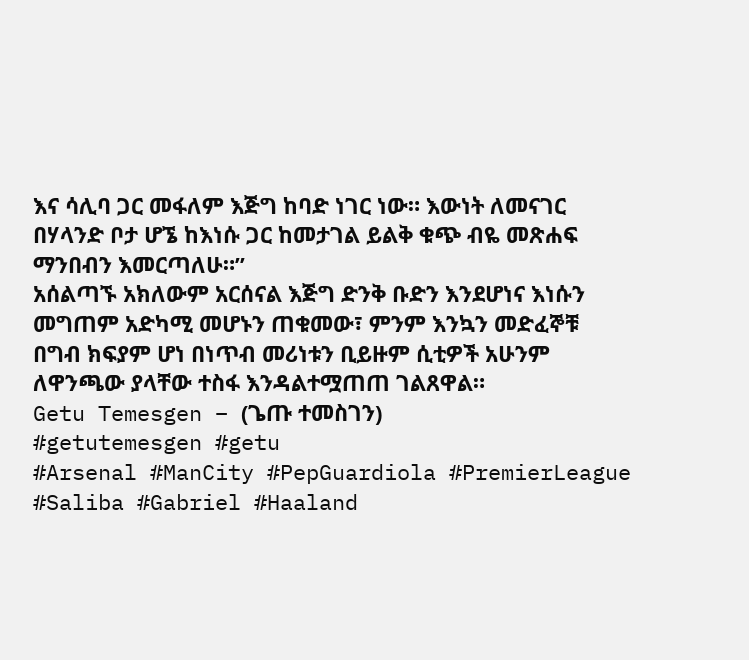እና ሳሊባ ጋር መፋለም እጅግ ከባድ ነገር ነው። እውነት ለመናገር በሃላንድ ቦታ ሆኜ ከእነሱ ጋር ከመታገል ይልቅ ቁጭ ብዬ መጽሐፍ ማንበብን እመርጣለሁ።”
አሰልጣኙ አክለውም አርሰናል እጅግ ድንቅ ቡድን እንደሆነና እነሱን መግጠም አድካሚ መሆኑን ጠቁመው፣ ምንም እንኳን መድፈኞቹ በግብ ክፍያም ሆነ በነጥብ መሪነቱን ቢይዙም ሲቲዎች አሁንም ለዋንጫው ያላቸው ተስፋ እንዳልተሟጠጠ ገልጸዋል።
Getu Temesgen – (ጌጡ ተመስገን)
#getutemesgen #getu
#Arsenal #ManCity #PepGuardiola #PremierLeague #Saliba #Gabriel #Haaland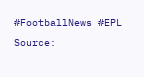#FootballNews #EPL
Source: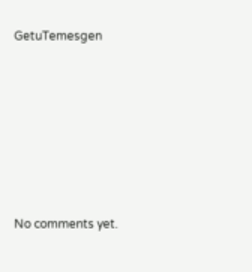GetuTemesgen









No comments yet.